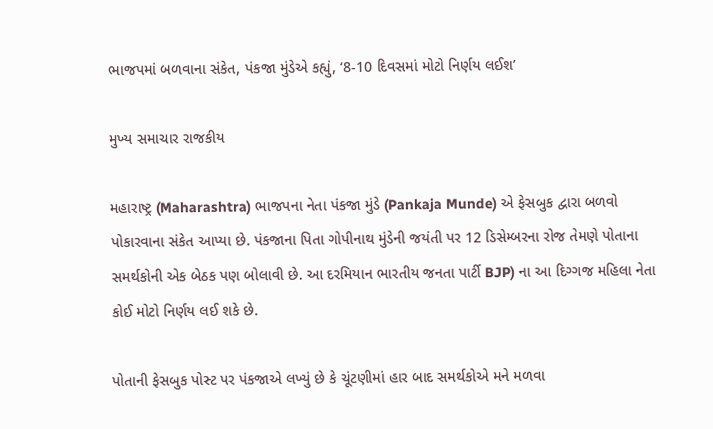ભાજપમાં બળવાના સંકેત, પંકજા મુંડેએ કહ્યું, ‘8-10 દિવસમાં મોટો નિર્ણય લઈશ’

મુખ્ય સમાચાર રાજકીય

મહારાષ્ટ્ર (Maharashtra) ભાજપના નેતા પંકજા મુંડે (Pankaja Munde) એ ફેસબુક દ્વારા બળવો પોકારવાના સંકેત આપ્યા છે. પંકજાના પિતા ગોપીનાથ મુંડેની જયંતી પર 12 ડિસેમ્બરના રોજ તેમણે પોતાના સમર્થકોની એક બેઠક પણ બોલાવી છે. આ દરમિયાન ભારતીય જનતા પાર્ટી BJP) ના આ દિગ્ગજ મહિલા નેતા કોઈ મોટો નિર્ણય લઈ શકે છે.

પોતાની ફેસબુક પોસ્ટ પર પંકજાએ લખ્યું છે કે ચૂંટણીમાં હાર બાદ સમર્થકોએ મને મળવા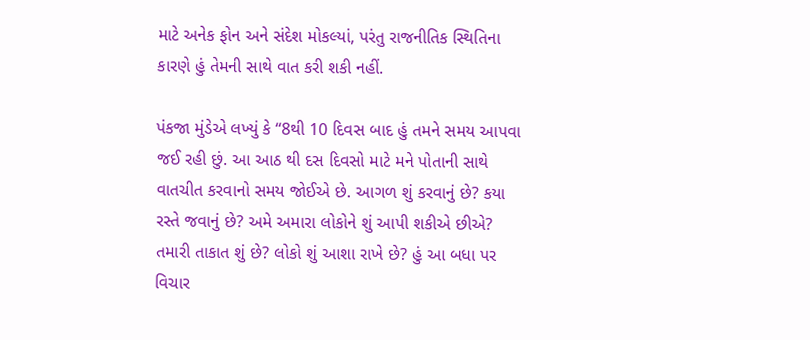માટે અનેક ફોન અને સંદેશ મોકલ્યાં, પરંતુ રાજનીતિક સ્થિતિના કારણે હું તેમની સાથે વાત કરી શકી નહીં.

પંકજા મુંડેએ લખ્યું કે “8થી 10 દિવસ બાદ હું તમને સમય આપવા જઈ રહી છું. આ આઠ થી દસ દિવસો માટે મને પોતાની સાથે વાતચીત કરવાનો સમય જોઈએ છે. આગળ શું કરવાનું છે? કયા રસ્તે જવાનું છે? અમે અમારા લોકોને શું આપી શકીએ છીએ? તમારી તાકાત શું છે? લોકો શું આશા રાખે છે? હું આ બધા પર વિચાર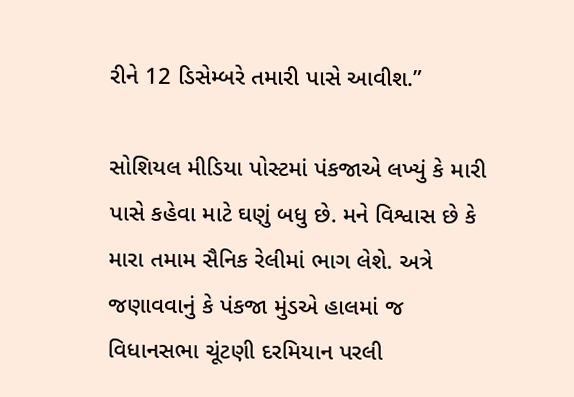રીને 12 ડિસેમ્બરે તમારી પાસે આવીશ.”

સોશિયલ મીડિયા પોસ્ટમાં પંકજાએ લખ્યું કે મારી પાસે કહેવા માટે ઘણું બધુ છે. મને વિશ્વાસ છે કે મારા તમામ સૈનિક રેલીમાં ભાગ લેશે. અત્રે જણાવવાનું કે પંકજા મુંડએ હાલમાં જ વિધાનસભા ચૂંટણી દરમિયાન પરલી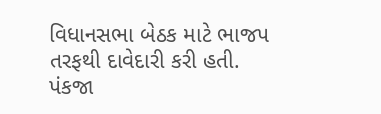વિધાનસભા બેઠક માટે ભાજપ તરફથી દાવેદારી કરી હતી. પંકજા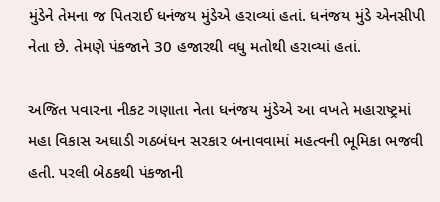મુંડેને તેમના જ પિતરાઈ ધનંજય મુંડેએ હરાવ્યાં હતાં. ધનંજય મુંડે એનસીપી નેતા છે. તેમણે પંકજાને 30 હજારથી વધુ મતોથી હરાવ્યાં હતાં.

અજિત પવારના નીકટ ગણાતા નેતા ધનંજય મુંડેએ આ વખતે મહારાષ્ટ્રમાં મહા વિકાસ અઘાડી ગઠબંધન સરકાર બનાવવામાં મહત્વની ભૂમિકા ભજવી હતી. પરલી બેઠકથી પંકજાની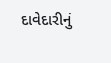દાવેદારીનું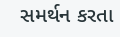સમર્થન કરતા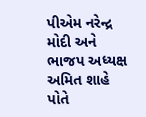પીએમ નરેન્દ્ર મોદી અને ભાજપ અધ્યક્ષ અમિત શાહે પોતે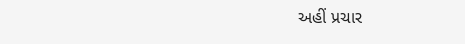અહીં પ્રચાર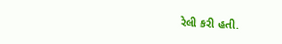રેલી કરી હતી.